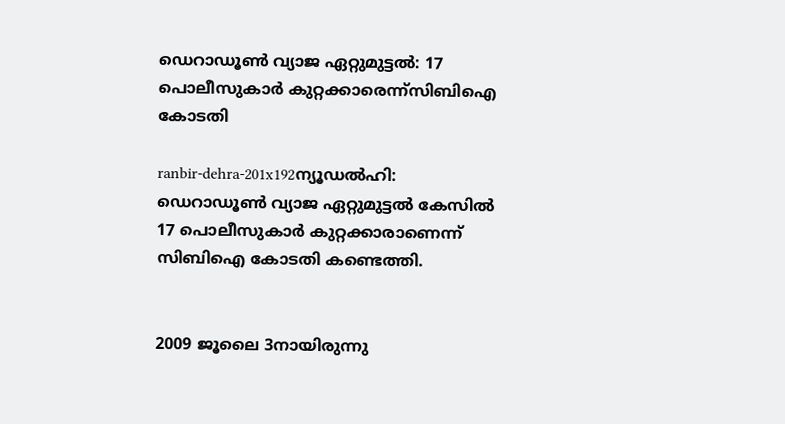ഡെറാഡൂണ്‍ വ്യാജ ഏറ്റുമുട്ടല്‍: 17 പൊലീസുകാര്‍ കുറ്റക്കാരെന്ന്‌സിബിഐ കോടതി

ranbir-dehra-201x192ന്യൂഡല്‍ഹി: ഡെറാഡൂണ്‍ വ്യാജ ഏറ്റുമുട്ടല്‍ കേസില്‍ 17 പൊലീസുകാര്‍ കുറ്റക്കാരാണെന്ന് സിബിഐ കോടതി കണ്ടെത്തി.


2009 ജൂലൈ 3നായിരുന്നു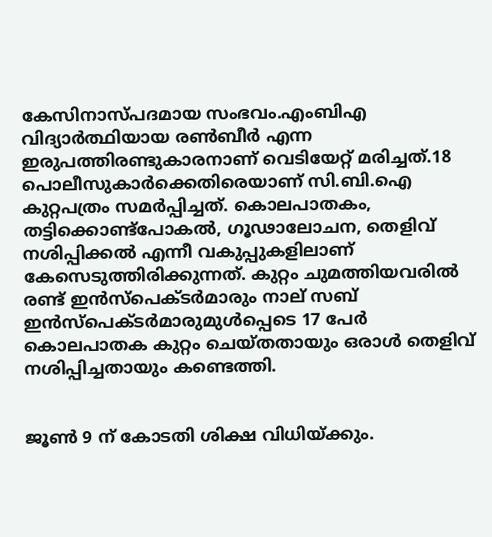കേസിനാസ്പദമായ സംഭവം.എംബിഎ വിദ്യാര്‍ത്ഥിയായ രണ്‍ബീര്‍ എന്ന ഇരുപത്തിരണ്ടുകാരനാണ് വെടിയേറ്റ് മരിച്ചത്.18 പൊലീസുകാര്‍ക്കെതിരെയാണ് സി.ബി.ഐ കുറ്റപത്രം സമര്‍പ്പിച്ചത്. കൊലപാതകം, തട്ടിക്കൊണ്ട്‌പോകല്‍, ഗൂഢാലോചന, തെളിവ് നശിപ്പിക്കല്‍ എന്നീ വകുപ്പുകളിലാണ് കേസെടുത്തിരിക്കുന്നത്. കുറ്റം ചുമത്തിയവരില്‍ രണ്ട് ഇന്‍സ്‌പെക്ടര്‍മാരും നാല് സബ് ഇന്‍സ്‌പെക്ടര്‍മാരുമുള്‍പ്പെടെ 17 പേര്‍ കൊലപാതക കുറ്റം ചെയ്തതായും ഒരാള്‍ തെളിവ് നശിപ്പിച്ചതായും കണ്ടെത്തി.


ജൂണ്‍ 9 ന് കോടതി ശിക്ഷ വിധിയ്ക്കും.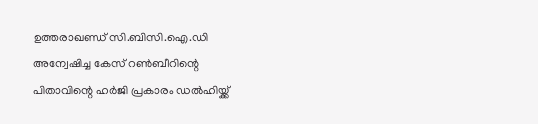ഉത്തരാഖണ്ഡ് സി.ബിസി.ഐ.ഡി അന്വേഷിച്ച കേസ് റണ്‍ബീറിന്റെ പിതാവിന്റെ ഹര്‍ജി പ്രകാരം ഡല്‍ഹിയ്ക്ക്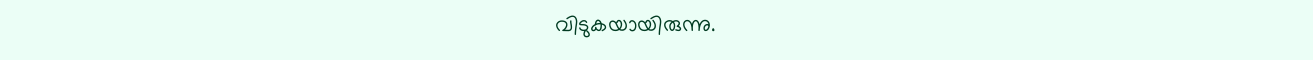വിടുകയായിരുന്നു.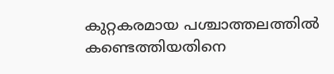കുറ്റകരമായ പശ്ചാത്തലത്തില്‍ കണ്ടെത്തിയതിനെ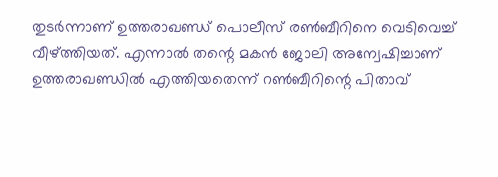തുടര്‍ന്നാണ് ഉത്തരാഖണ്ഡ് പൊലീസ് രണ്‍ബീറിനെ വെടിവെച്ച് വീഴ്ത്തിയത്. എന്നാല്‍ തന്റെ മകന്‍ ജോലി അന്വേഷിച്ചാണ് ഉത്തരാഖണ്ഡില്‍ എത്തിയതെന്ന് റണ്‍ബീറിന്റെ പിതാവ്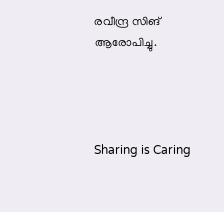രവീന്ദ്ര സിങ് ആരോപിച്ചു.




Sharing is Caring